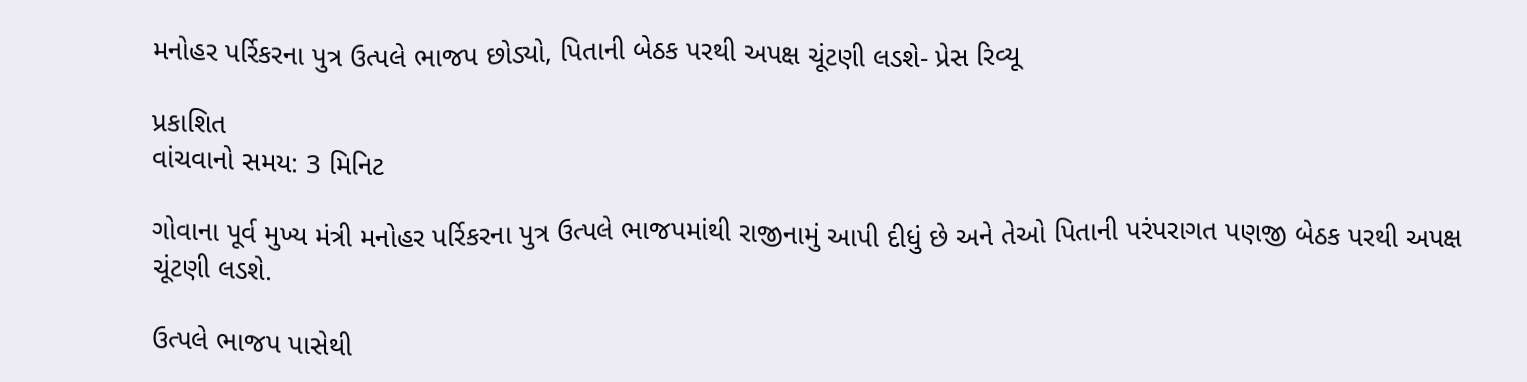મનોહર પર્રિકરના પુત્ર ઉત્પલે ભાજપ છોડ્યો, પિતાની બેઠક પરથી અપક્ષ ચૂંટણી લડશે- પ્રેસ રિવ્યૂ

પ્રકાશિત
વાંચવાનો સમય: 3 મિનિટ

ગોવાના પૂર્વ મુખ્ય મંત્રી મનોહર પર્રિકરના પુત્ર ઉત્પલે ભાજપમાંથી રાજીનામું આપી દીધું છે અને તેઓ પિતાની પરંપરાગત પણજી બેઠક પરથી અપક્ષ ચૂંટણી લડશે.

ઉત્પલે ભાજપ પાસેથી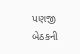પણજી બેઠકની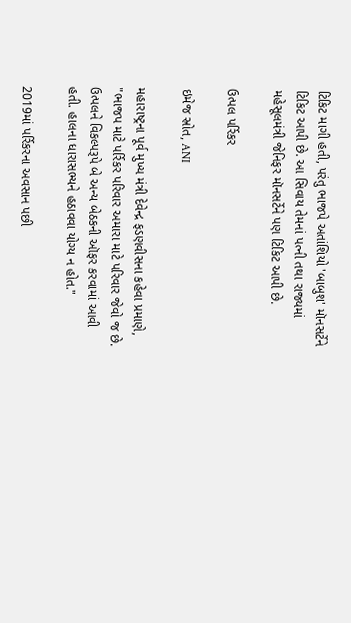ટિકિટ માગી હતી, પરંતુ ભાજપે અતાંશિયો 'બાબુશ' મૉનસર્ટેને ટિકિટ આપી છે. આ સિવાય તેમનાં પત્ની તથા રાજ્યમાં મહેસૂલમંત્રી જેનિફર મૉનસર્ટેને પણ ટિકિટ આપી છે.

ઉત્પલ પર્રિકર

ઇમેજ સ્રોત, ANI

મહારાષ્ટ્રના પૂર્વ મુખ્ય મંત્રી દેવેન્દ્ર ફડણવીસના કહેવા પ્રમાણે, "ભાજપ માટે પર્રિકર પરિવાર અમારા માટે પરિવાર જેવો જ છે. ઉત્પલને વિકલ્પરૂપે બે અન્ય બેઠકની ઑફર કરવામાં આવી હતી. હાલના ધારાસભ્યને હઠાવવા યોગ્ય ન હોત."

2019માં પર્રિકરના અવસાન પછી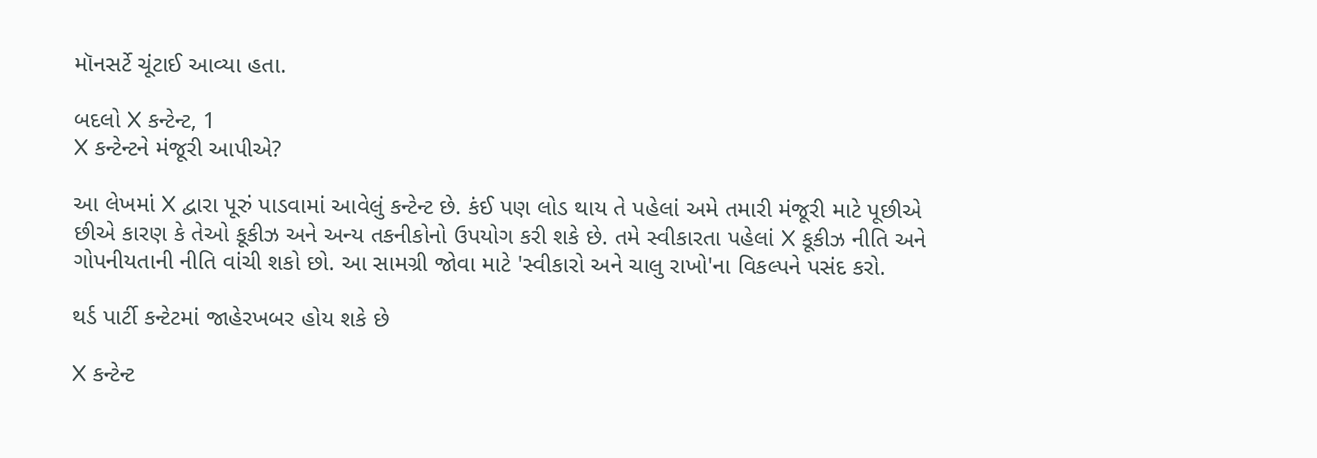મૉનસર્ટે ચૂંટાઈ આવ્યા હતા.

બદલો X કન્ટેન્ટ, 1
X કન્ટેન્ટને મંજૂરી આપીએ?

આ લેખમાં X દ્વારા પૂરું પાડવામાં આવેલું કન્ટેન્ટ છે. કંઈ પણ લોડ થાય તે પહેલાં અમે તમારી મંજૂરી માટે પૂછીએ છીએ કારણ કે તેઓ કૂકીઝ અને અન્ય તકનીકોનો ઉપયોગ કરી શકે છે. તમે સ્વીકારતા પહેલાં X કૂકીઝ નીતિ અને ગોપનીયતાની નીતિ વાંચી શકો છો. આ સામગ્રી જોવા માટે 'સ્વીકારો અને ચાલુ રાખો'ના વિકલ્પને પસંદ કરો.

થર્ડ પાર્ટી કન્ટેટમાં જાહેરખબર હોય શકે છે

X કન્ટેન્ટ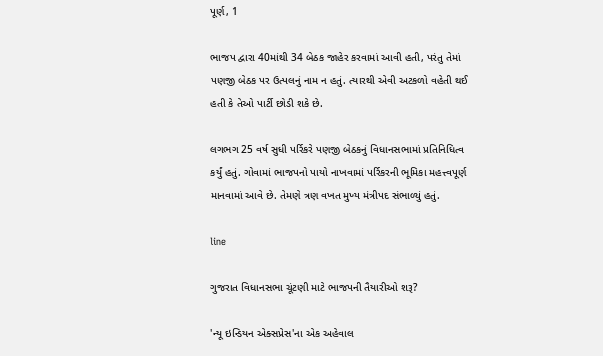પૂર્ણ, 1

ભાજપ દ્વારા 40માંથી 34 બેઠક જાહેર કરવામાં આવી હતી, પરંતુ તેમાં પણજી બેઠક પર ઉત્પલનું નામ ન હતું. ત્યારથી એવી અટકળો વહેતી થઈ હતી કે તેઓ પાર્ટી છોડી શકે છે.

લગભગ 25 વર્ષ સુધી પર્રિકરે પણજી બેઠકનું વિધાનસભામાં પ્રતિનિધિત્વ કર્યું હતું. ગોવામાં ભાજપનો પાયો નાખવામાં પર્રિકરની ભૂમિકા મહત્ત્વપૂર્ણ માનવામાં આવે છે. તેમણે ત્રણ વખત મુખ્ય મંત્રીપદ સંભાળ્યું હતું.

line

ગુજરાત વિધાનસભા ચૂંટણી માટે ભાજપની તૈયારીઓ શરૂ?

'ન્યૂ ઇન્ડિયન એક્સપ્રેસ'ના એક અહેવાલ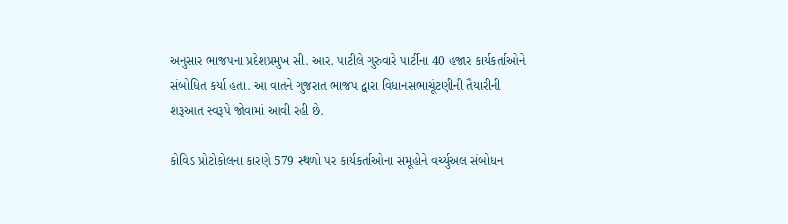અનુસાર ભાજપના પ્રદેશપ્રમુખ સી. આર. પાટીલે ગુરુવારે પાર્ટીના 40 હજાર કાર્યકર્તાઓને સંબોધિત કર્યા હતા. આ વાતને ગુજરાત ભાજપ દ્વારા વિધાનસભાચૂંટણીની તૈયારીની શરૂઆત સ્વરૂપે જોવામાં આવી રહી છે.

કોવિડ પ્રોટોકોલના કારણે 579 સ્થળો પર કાર્યકર્તાઓના સમૂહોને વર્ચ્યુઅલ સંબોધન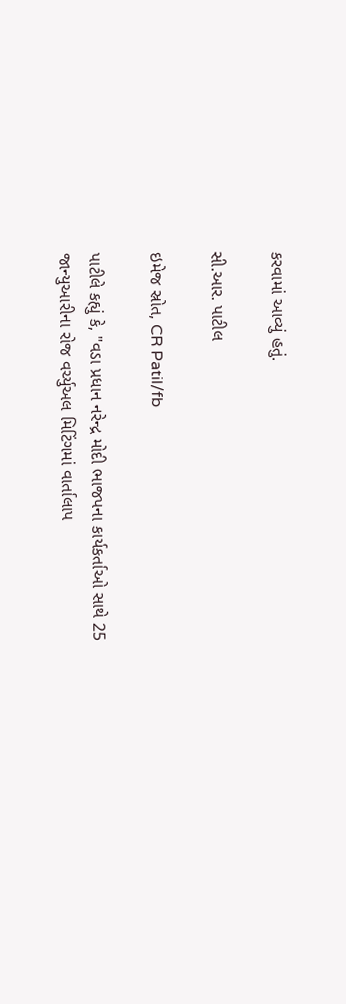કરવામાં આવ્યું હતું.

સી.આર. પાટીલ

ઇમેજ સ્રોત, CR Patil/fb

પાટીલે કહ્યું કે, "વડા પ્રધાન નરેન્દ્ર મોદી ભાજપના કાર્યકર્તાઓ સાથે 25 જાન્યુઆરીના રોજ વર્ચ્યુઅલ મિટિંગમાં વાર્તાલાપ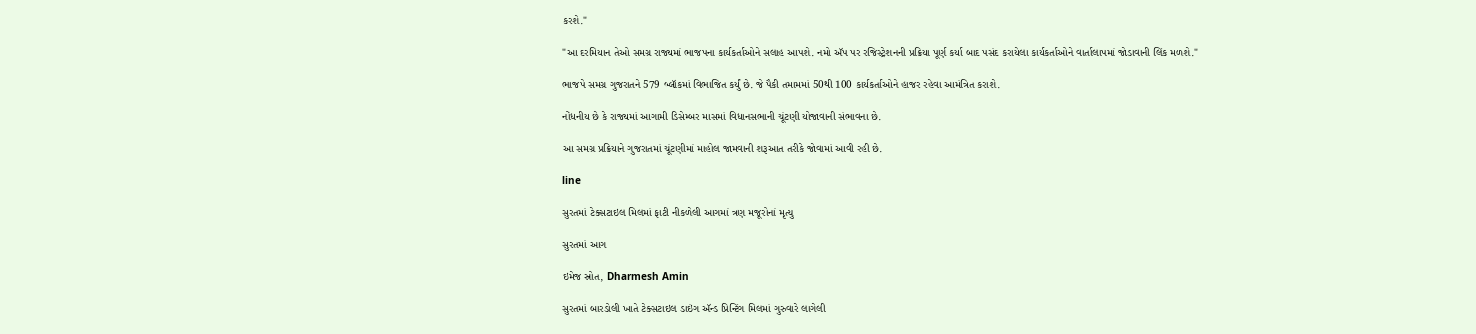કરશે."

"આ દરમિયાન તેઓ સમગ્ર રાજ્યમાં ભાજપના કાર્યકર્તાઓને સલાહ આપશે. નમો ઍપ પર રજિસ્ટ્રેશનની પ્રક્રિયા પૂર્ણ કર્યા બાદ પસંદ કરાયેલા કાર્યકર્તાઓને વાર્તાલાપમાં જોડાવાની લિંક મળશે."

ભાજપે સમગ્ર ગુજરાતને 579 બ્લૉકમાં વિભાજિત કર્યું છે. જે પૈકી તમામમાં 50થી 100 કાર્યકર્તાઓને હાજર રહેવા આમંત્રિત કરાશે.

નોંધનીય છે કે રાજ્યમાં આગામી ડિસેમ્બર માસમાં વિધાનસભાની ચૂંટણી યોજાવાની સંભાવના છે.

આ સમગ્ર પ્રક્રિયાને ગુજરાતમાં ચૂંટણીમાં માહોલ જામવાની શરૂઆત તરીકે જોવામાં આવી રહી છે.

line

સુરતમાં ટેક્સટાઇલ મિલમાં ફાટી નીકળેલી આગમાં ત્રણ મજૂરોનાં મૃત્યુ

સુરતમાં આગ

ઇમેજ સ્રોત, Dharmesh Amin

સુરતમાં બારડોલી ખાતે ટેક્સટાઇલ ડાઇંગ ઍન્ડ પ્રિન્ટિંગ મિલમાં ગુરુવારે લાગેલી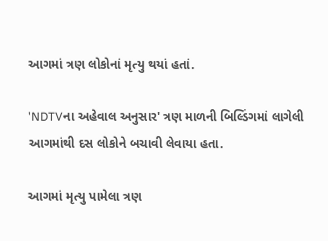આગમાં ત્રણ લોકોનાં મૃત્યુ થયાં હતાં.

'NDTVના અહેવાલ અનુસાર' ત્રણ માળની બિલ્ડિંગમાં લાગેલી આગમાંથી દસ લોકોને બચાવી લેવાયા હતા.

આગમાં મૃત્યુ પામેલા ત્રણ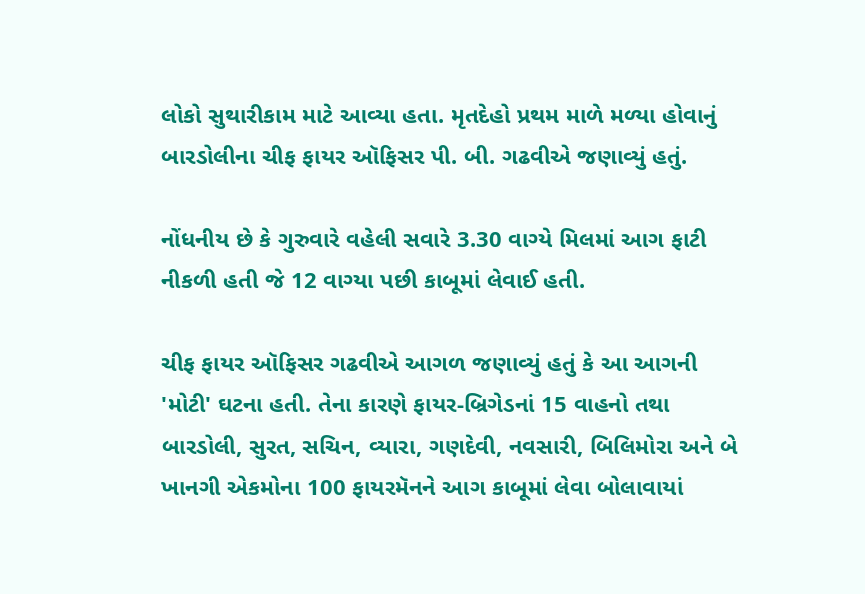લોકો સુથારીકામ માટે આવ્યા હતા. મૃતદેહો પ્રથમ માળે મળ્યા હોવાનું બારડોલીના ચીફ ફાયર ઑફિસર પી. બી. ગઢવીએ જણાવ્યું હતું.

નોંધનીય છે કે ગુરુવારે વહેલી સવારે 3.30 વાગ્યે મિલમાં આગ ફાટી નીકળી હતી જે 12 વાગ્યા પછી કાબૂમાં લેવાઈ હતી.

ચીફ ફાયર ઑફિસર ગઢવીએ આગળ જણાવ્યું હતું કે આ આગની 'મોટી' ઘટના હતી. તેના કારણે ફાયર-બ્રિગેડનાં 15 વાહનો તથા બારડોલી, સુરત, સચિન, વ્યારા, ગણદેવી, નવસારી, બિલિમોરા અને બે ખાનગી એકમોના 100 ફાયરમૅનને આગ કાબૂમાં લેવા બોલાવાયાં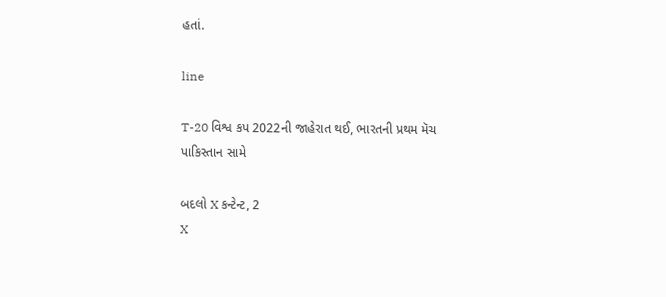હતાં.

line

T-20 વિશ્વ કપ 2022ની જાહેરાત થઈ, ભારતની પ્રથમ મૅચ પાકિસ્તાન સામે

બદલો X કન્ટેન્ટ, 2
X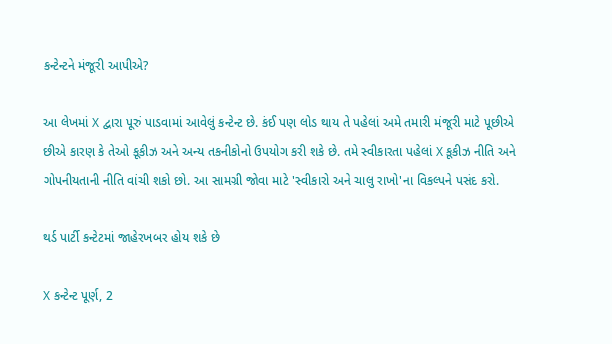કન્ટેન્ટને મંજૂરી આપીએ?

આ લેખમાં X દ્વારા પૂરું પાડવામાં આવેલું કન્ટેન્ટ છે. કંઈ પણ લોડ થાય તે પહેલાં અમે તમારી મંજૂરી માટે પૂછીએ છીએ કારણ કે તેઓ કૂકીઝ અને અન્ય તકનીકોનો ઉપયોગ કરી શકે છે. તમે સ્વીકારતા પહેલાં X કૂકીઝ નીતિ અને ગોપનીયતાની નીતિ વાંચી શકો છો. આ સામગ્રી જોવા માટે 'સ્વીકારો અને ચાલુ રાખો'ના વિકલ્પને પસંદ કરો.

થર્ડ પાર્ટી કન્ટેટમાં જાહેરખબર હોય શકે છે

X કન્ટેન્ટ પૂર્ણ, 2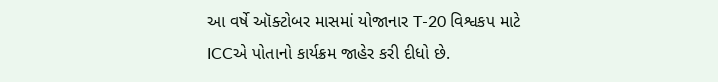આ વર્ષે ઑક્ટોબર માસમાં યોજાનાર T-20 વિશ્વકપ માટે ICCએ પોતાનો કાર્યક્રમ જાહેર કરી દીધો છે.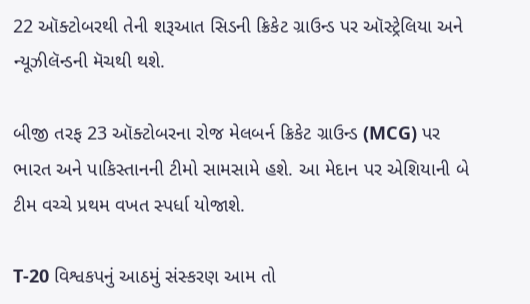22 ઑક્ટોબરથી તેની શરૂઆત સિડની ક્રિકેટ ગ્રાઉન્ડ પર ઑસ્ટ્રેલિયા અને ન્યૂઝીલૅન્ડની મૅચથી થશે.

બીજી તરફ 23 ઑક્ટોબરના રોજ મેલબર્ન ક્રિકેટ ગ્રાઉન્ડ (MCG) પર ભારત અને પાકિસ્તાનની ટીમો સામસામે હશે. આ મેદાન પર એશિયાની બે ટીમ વચ્ચે પ્રથમ વખત સ્પર્ધા યોજાશે.

T-20 વિશ્વકપનું આઠમું સંસ્કરણ આમ તો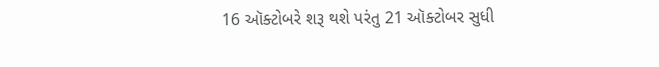16 ઑક્ટોબરે શરૂ થશે પરંતુ 21 ઑક્ટોબર સુધી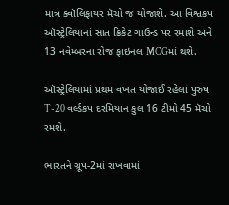માત્ર ક્વૉલિફાયર મૅચો જ યોજાશે. આ વિશ્વકપ ઑસ્ટ્રેલિયાનાં સાત ક્રિકેટ ગાઉન્ડ પર રમાશે અને 13 નવેમ્બરના રોજ ફાઇનલ MCGમાં થશે.

ઑસ્ટ્રેલિયામાં પ્રથમ વખત યોજાઈ રહેલા પુરુષ T-20 વર્લ્ડકપ દરમિયાન કુલ 16 ટીમો 45 મૅચો રમશે.

ભારતને ગ્રૂપ-2માં રાખવામાં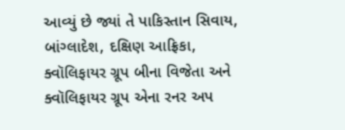આવ્યું છે જ્યાં તે પાકિસ્તાન સિવાય, બાંગ્લાદેશ, દક્ષિણ આફ્રિકા, ક્વૉલિફાયર ગ્રૂપ બીના વિજેતા અને ક્વૉલિફાયર ગ્રૂપ એના રનર અપ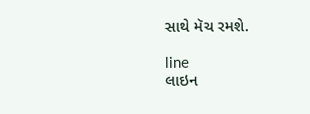સાથે મૅચ રમશે.

line
લાઇન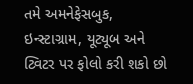તમે અમનેફેસબુક, ઇન્સ્ટાગ્રામ, યૂટ્યૂબ અને ટ્વિટર પર ફોલો કરી શકો છો